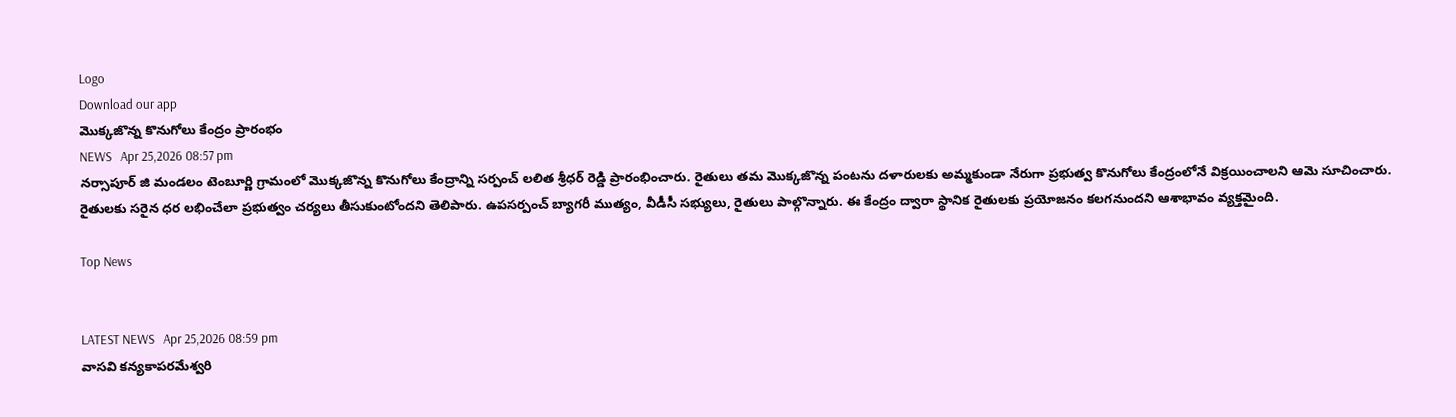Logo
Download our app
మొక్కజొన్న కొనుగోలు కేంద్రం ప్రారంభం
NEWS   Apr 25,2026 08:57 pm
నర్సాపూర్ జి మండలం టెంబూర్ణి గ్రామంలో మొక్కజొన్న కొనుగోలు కేంద్రాన్ని సర్పంచ్ లలిత శ్రీధర్ రెడ్డి ప్రారంభించారు. రైతులు తమ మొక్కజొన్న పంటను దళారులకు అమ్మకుండా నేరుగా ప్రభుత్వ కొనుగోలు కేంద్రంలోనే విక్రయించాలని ఆమె సూచించారు. రైతులకు సరైన ధర లభించేలా ప్రభుత్వం చర్యలు తీసుకుంటోందని తెలిపారు. ఉపసర్పంచ్ బ్యాగరీ ముత్యం, వీడీసీ సభ్యులు, రైతులు పాల్గొన్నారు. ఈ కేంద్రం ద్వారా స్థానిక రైతులకు ప్రయోజనం కలగనుందని ఆశాభావం వ్యక్తమైంది.

Top News


LATEST NEWS   Apr 25,2026 08:59 pm
వాసవి కన్యకాపరమేశ్వరి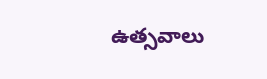ఉత్సవాలు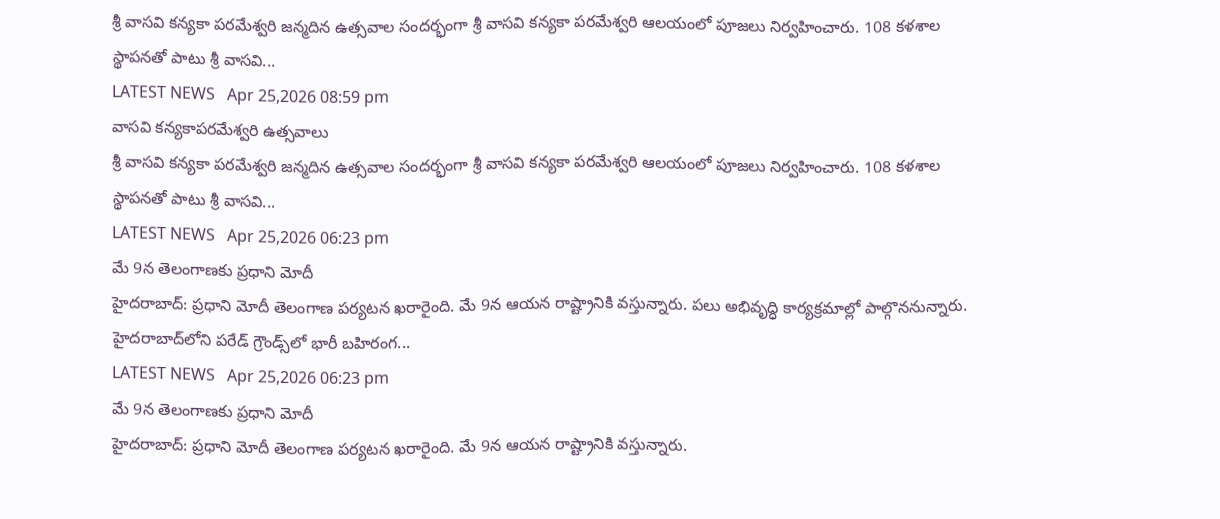శ్రీ వాసవి కన్యకా పరమేశ్వరి జన్మదిన ఉత్సవాల సందర్భంగా శ్రీ వాసవి కన్యకా పరమేశ్వరి ఆలయంలో పూజలు నిర్వహించారు. 108 కళశాల స్థాపనతో పాటు శ్రీ వాసవి...
LATEST NEWS   Apr 25,2026 08:59 pm
వాసవి కన్యకాపరమేశ్వరి ఉత్సవాలు
శ్రీ వాసవి కన్యకా పరమేశ్వరి జన్మదిన ఉత్సవాల సందర్భంగా శ్రీ వాసవి కన్యకా పరమేశ్వరి ఆలయంలో పూజలు నిర్వహించారు. 108 కళశాల స్థాపనతో పాటు శ్రీ వాసవి...
LATEST NEWS   Apr 25,2026 06:23 pm
మే 9న తెలంగాణకు ప్రధాని మోదీ
హైదరాబాద్‌: ప్రధాని మోదీ తెలంగాణ పర్యటన ఖరారైంది. మే 9న ఆయన రాష్ట్రానికి వస్తున్నారు. పలు అభివృద్ధి కార్యక్రమాల్లో పాల్గొననున్నారు. హైదరాబాద్‌లోని పరేడ్‌ గ్రౌండ్స్‌లో భారీ బహిరంగ...
LATEST NEWS   Apr 25,2026 06:23 pm
మే 9న తెలంగాణకు ప్రధాని మోదీ
హైదరాబాద్‌: ప్రధాని మోదీ తెలంగాణ పర్యటన ఖరారైంది. మే 9న ఆయన రాష్ట్రానికి వస్తున్నారు.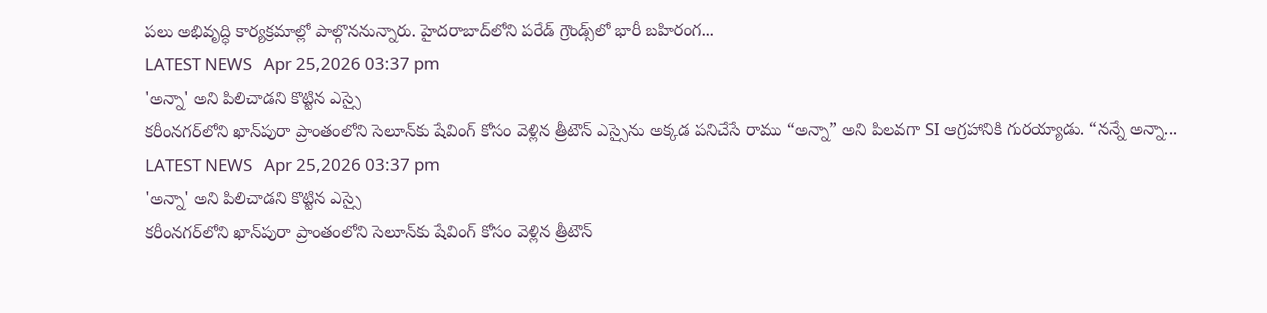పలు అభివృద్ధి కార్యక్రమాల్లో పాల్గొననున్నారు. హైదరాబాద్‌లోని పరేడ్‌ గ్రౌండ్స్‌లో భారీ బహిరంగ...
LATEST NEWS   Apr 25,2026 03:37 pm
'అన్నా' అని పిలిచాడ‌ని కొట్టిన ఎస్సై
క‌రీంన‌గ‌ర్‌లోని ఖాన్‌పురా ప్రాంతంలోని సెలూన్‌కు షేవింగ్ కోసం వెళ్లిన త్రీటౌన్ ఎస్సైను అక్కడ పనిచేసే రాము “అన్నా” అని పిలవగా SI ఆగ్రహానికి గురయ్యాడు. “నన్నే అన్నా...
LATEST NEWS   Apr 25,2026 03:37 pm
'అన్నా' అని పిలిచాడ‌ని కొట్టిన ఎస్సై
క‌రీంన‌గ‌ర్‌లోని ఖాన్‌పురా ప్రాంతంలోని సెలూన్‌కు షేవింగ్ కోసం వెళ్లిన త్రీటౌన్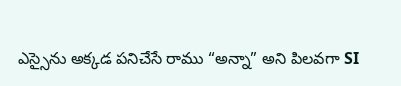ఎస్సైను అక్కడ పనిచేసే రాము “అన్నా” అని పిలవగా SI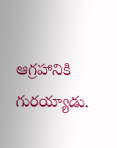ఆగ్రహానికి గురయ్యాడు.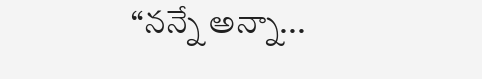“నన్నే అన్నా...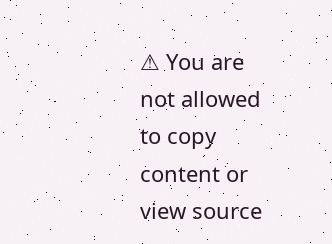⚠ You are not allowed to copy content or view source